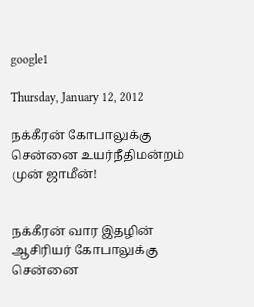google1

Thursday, January 12, 2012

நக்கீரன் கோபாலுக்கு சென்னை உயர்நீதிமன்றம் முன் ஜாமீன்!


நக்கீரன் வார இதழின் ஆசிரியர் கோபாலுக்கு சென்னை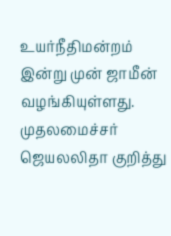உயர்நீதிமன்றம் இன்று முன் ஜாமீன் வழங்கியுள்ளது. முதலமைச்சர் ஜெயலலிதா குறித்து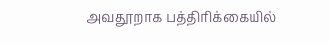அவதூறாக பத்திரிக்கையில்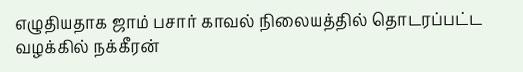எழுதியதாக ஜாம் பசார் காவல் நிலையத்தில் தொடரப்பட்ட வழக்கில் நக்கீரன்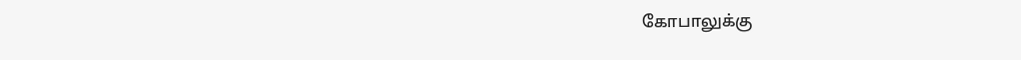கோபாலுக்கு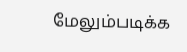மேலும்படிக்க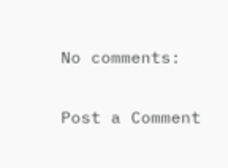No comments:

Post a Comment